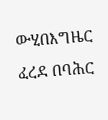ውሂበእግዜር ፈረደ በባሕር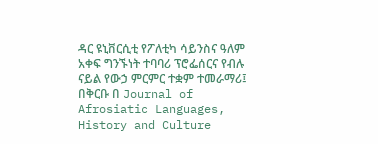ዳር ዩኒቨርሲቲ የፖለቲካ ሳይንስና ዓለም አቀፍ ግንኙነት ተባባሪ ፕሮፌሰርና የብሉ ናይል የውኃ ምርምር ተቋም ተመራማሪ፤ በቅርቡ በ Journal of Afrosiatic Languages, History and Culture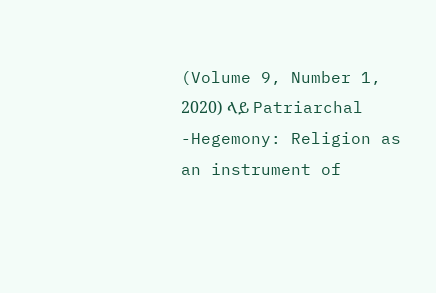(Volume 9, Number 1, 2020) ላይ Patriarchal -Hegemony: Religion as an instrument of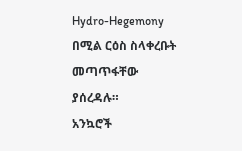Hydro-Hegemony በሚል ርዕስ ስላቀረቡት መጣጥፋቸው ያሰረዳሉ።
አንኳሮች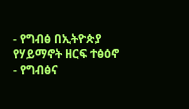- የግብፅ በኢትዮጵያ የሃይማኖት ዘርፍ ተፅዕኖ
- የግብፅና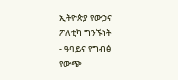ኢትዮጵያ የውኃና ፖለቲካ ግንኙነት
- ዓባይና የግብፅ የውጭ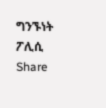ግንኙነት ፖሊሲ
Share